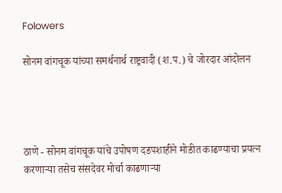Folowers

सोनम वांगचूक यांच्या समर्थनार्थ राष्ट्रवादी (श.प.) चे जोरदार आंदोलन




ठाणे - सोनम वांगचूक यांचे उपोषण दडपशाहीने मोडीत काढण्याचा प्रयत्न करणाऱ्या तसेच संसदेवर मोर्चा काढणाऱ्या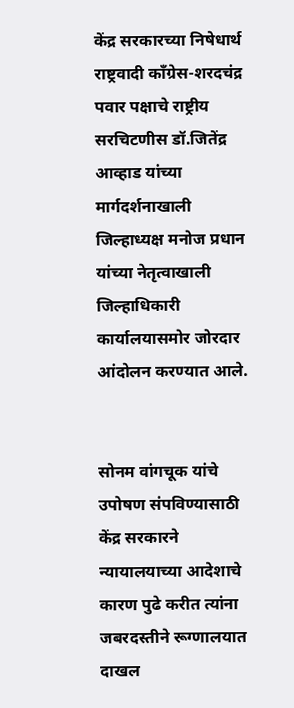केंद्र सरकारच्या निषेधार्थ राष्ट्रवादी काँग्रेस-शरदचंद्र पवार पक्षाचे राष्ट्रीय सरचिटणीस डॉ.जितेंद्र आव्हाड यांच्या मार्गदर्शनाखाली जिल्हाध्यक्ष मनोज प्रधान यांच्या नेतृत्वाखाली जिल्हाधिकारी कार्यालयासमोर जोरदार आंदोलन करण्यात आले.


सोनम वांगचूक यांचे उपोषण संपविण्यासाठी केंद्र सरकारने न्यायालयाच्या आदेशाचे कारण पुढे करीत त्यांना जबरदस्तीने रूग्णालयात दाखल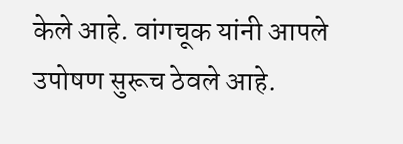केले आहे. वांगचूक यांनी आपले उपोषण सुरूच ठेवले आहे.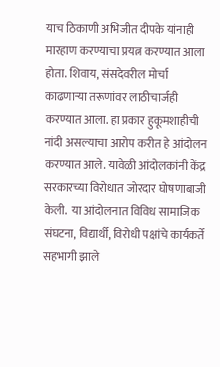याच ठिकाणी अभिजीत दीपके यांनाही मारहाण करण्याचा प्रयत्न करण्यात आला होता. शिवाय, संसदेवरील मोर्चा काढणाऱ्या तरूणांवर लाठीचार्जही करण्यात आला. हा प्रकार हुकूमशाहीची नांदी असल्याचा आरोप करीत हे आंदोलन करण्यात आले. यावेळी आंदोलकांनी केंद्र सरकारच्या विरोधात जोरदार घोषणाबाजी केली.  या आंदोलनात विविध सामाजिक संघटना, विद्यार्थी, विरोधी पक्षांचे कार्यकर्ते सहभागी झाले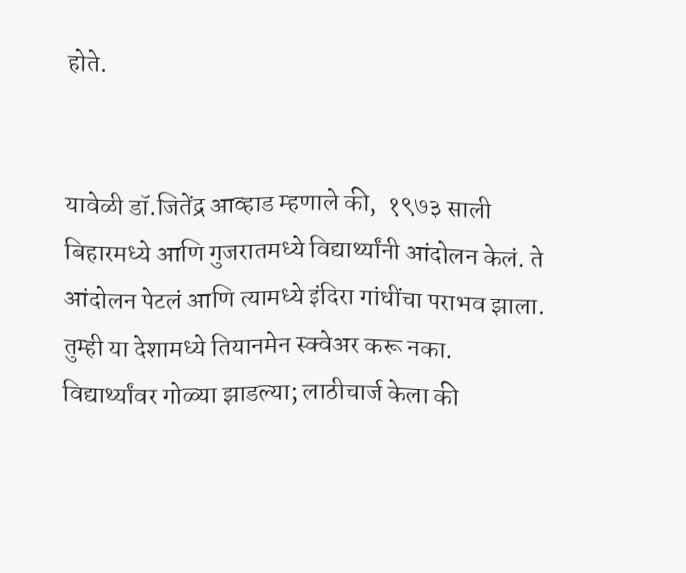होते.


यावेळी डॉ.जितेंद्र आव्हाड म्हणाले की,  १९७३ साली बिहारमध्ये आणि गुजरातमध्ये विद्यार्थ्यांनी आंदोलन केलं. ते आंदोलन पेटलं आणि त्यामध्ये इंदिरा गांधींचा पराभव झाला. तुम्ही या देशामध्ये तियानमेन स्क्वेअर करू नका. विद्यार्थ्यांवर गोळ्या झाडल्या; लाठीचार्ज केला की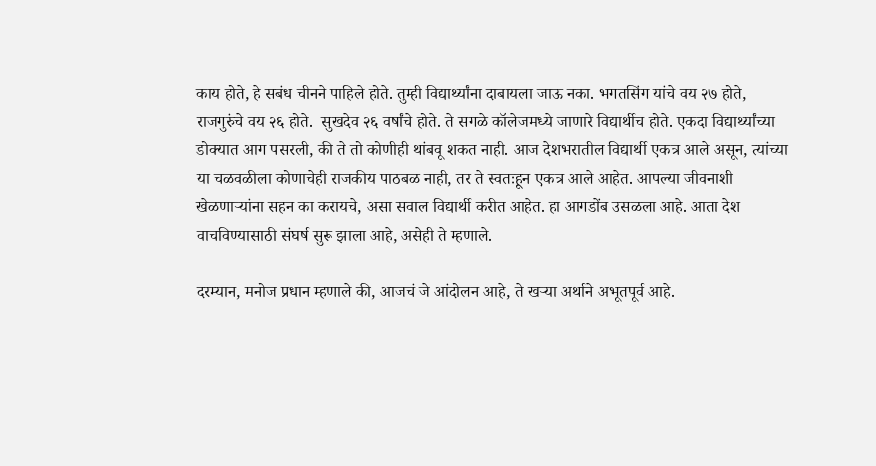काय होते, हे सबंध चीनने पाहिले होते. तुम्ही विद्यार्थ्यांना दाबायला जाऊ नका. भगतसिंग यांचे वय २७ होते, राजगुरुंचे वय २६ होते.  सुखदेव २६ वर्षांचे होते. ते सगळे कॉलेजमध्ये जाणारे विद्यार्थीच होते. एकदा विद्यार्थ्यांच्या डोक्यात आग पसरली, की ते तो कोणीही थांबवू शकत नाही. आज देशभरातील विद्यार्थी एकत्र आले असून, त्यांच्या या चळवळीला कोणाचेही राजकीय पाठबळ नाही, तर ते स्वतःहून एकत्र आले आहेत. आपल्या जीवनाशी खेळणाऱ्यांना सहन का करायचे, असा सवाल विद्यार्थी करीत आहेत. हा आगडोंब उसळला आहे. आता देश वाचविण्यासाठी संघर्ष सुरू झाला आहे, असेही ते म्हणाले.

दरम्यान, मनोज प्रधान म्हणाले की, आजचं जे आंदोलन आहे, ते खऱ्या अर्थाने अभूतपूर्व आहे.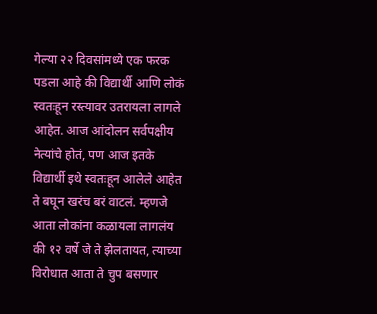गेल्या २२ दिवसांमध्ये एक फरक पडला आहे की विद्यार्थी आणि लोकं स्वतःहून रस्त्यावर उतरायला लागले आहेत. आज आंदोलन सर्वपक्षीय नेत्यांचे होतं, पण आज इतके विद्यार्थी इथे स्वतःहून आलेले आहेत ते बघून खरंच बरं वाटलं. म्हणजे आता लोकांना कळायला लागलंय की १२ वर्षे जे ते झेलतायत, त्याच्या विरोधात आता ते चुप बसणार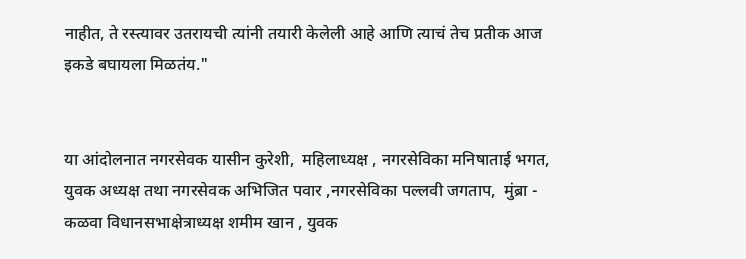नाहीत, ते रस्त्यावर उतरायची त्यांनी तयारी केलेली आहे आणि त्याचं तेच प्रतीक आज इकडे बघायला मिळतंय."


या आंदोलनात नगरसेवक यासीन कुरेशी,  महिलाध्यक्ष , नगरसेविका मनिषाताई भगत, युवक अध्यक्ष तथा नगरसेवक अभिजित पवार ,नगरसेविका पल्लवी जगताप,  मुंब्रा - कळवा विधानसभाक्षेत्राध्यक्ष शमीम खान , युवक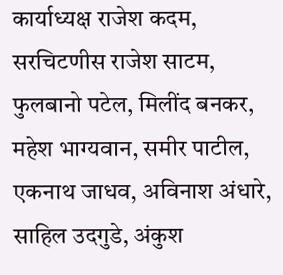कार्याध्यक्ष राजेश कदम,  सरचिटणीस राजेश साटम, फुलबानो पटेल, मिलींद बनकर, महेश भाग्यवान, समीर पाटील, एकनाथ जाधव, अविनाश अंधारे, साहिल उदगुडे, अंकुश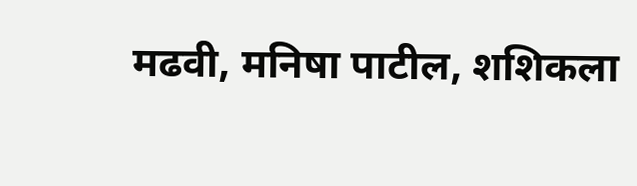मढवी, मनिषा पाटील, शशिकला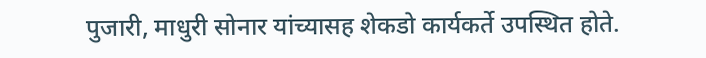पुजारी, माधुरी सोनार यांच्यासह शेकडो कार्यकर्ते उपस्थित होते.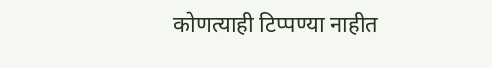कोणत्याही टिप्पण्‍या नाहीत